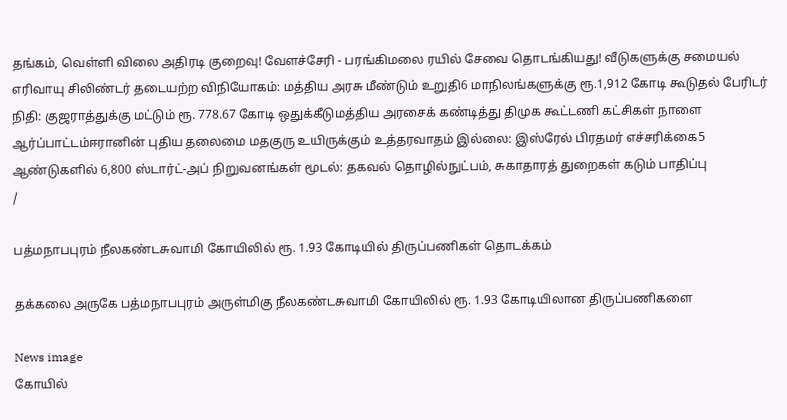தங்கம், வெள்ளி விலை அதிரடி குறைவு! வேளச்சேரி - பரங்கிமலை ரயில் சேவை தொடங்கியது! வீடுகளுக்கு சமையல் எரிவாயு சிலிண்டர் தடையற்ற விநியோகம்: மத்திய அரசு மீண்டும் உறுதி6 மாநிலங்களுக்கு ரூ.1,912 கோடி கூடுதல் பேரிடர் நிதி: குஜராத்துக்கு மட்டும் ரூ. 778.67 கோடி ஒதுக்கீடுமத்திய அரசைக் கண்டித்து திமுக கூட்டணி கட்சிகள் நாளை ஆர்ப்பாட்டம்ஈரானின் புதிய தலைமை மதகுரு உயிருக்கும் உத்தரவாதம் இல்லை: இஸ்ரேல் பிரதமர் எச்சரிக்கை5 ஆண்டுகளில் 6,800 ஸ்டார்ட்-அப் நிறுவனங்கள் மூடல்: தகவல் தொழில்நுட்பம், சுகாதாரத் துறைகள் கடும் பாதிப்பு
/

பத்மநாபபுரம் நீலகண்டசுவாமி கோயிலில் ரூ. 1.93 கோடியில் திருப்பணிகள் தொடக்கம்

தக்கலை அருகே பத்மநாபபுரம் அருள்மிகு நீலகண்டசுவாமி கோயிலில் ரூ. 1.93 கோடியிலான திருப்பணிகளை

News image
கோயில்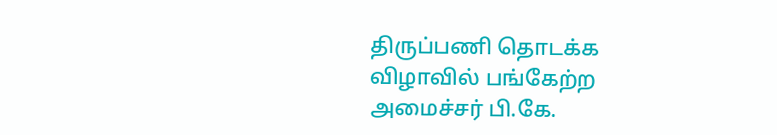திருப்பணி தொடக்க விழாவில் பங்கேற்ற அமைச்சர் பி.கே.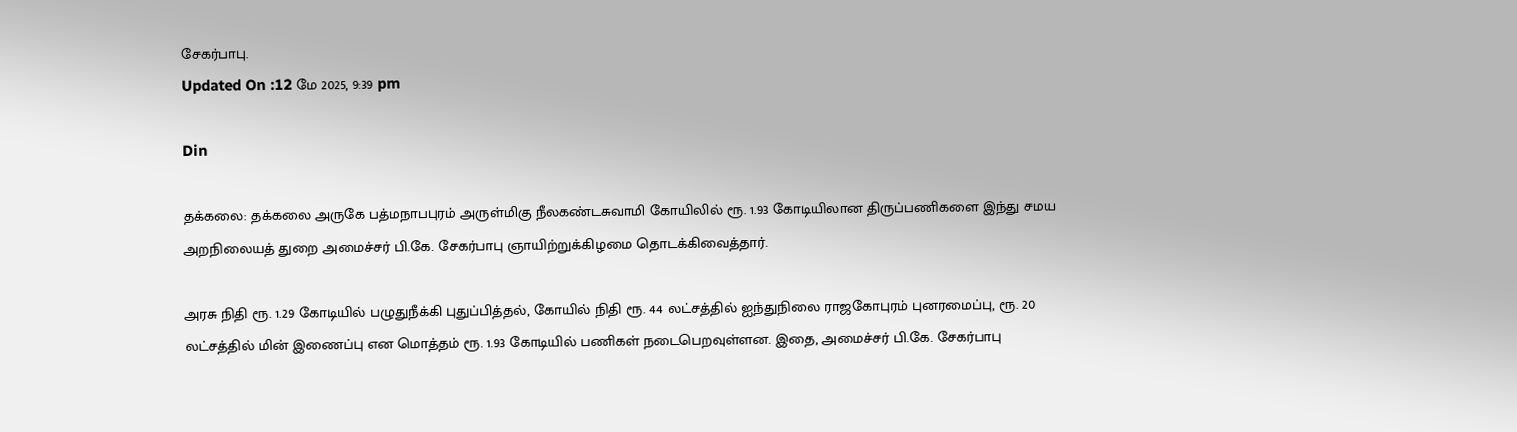சேகர்பாபு.
Updated On :12 மே 2025, 9:39 pm

Din

தக்கலை: தக்கலை அருகே பத்மநாபபுரம் அருள்மிகு நீலகண்டசுவாமி கோயிலில் ரூ. 1.93 கோடியிலான திருப்பணிகளை இந்து சமய அறநிலையத் துறை அமைச்சர் பி.கே. சேகர்பாபு ஞாயிற்றுக்கிழமை தொடக்கிவைத்தார்.

அரசு நிதி ரூ. 1.29 கோடியில் பழுதுநீக்கி புதுப்பித்தல், கோயில் நிதி ரூ. 44 லட்சத்தில் ஐந்துநிலை ராஜகோபுரம் புனரமைப்பு, ரூ. 20 லட்சத்தில் மின் இணைப்பு என மொத்தம் ரூ. 1.93 கோடியில் பணிகள் நடைபெறவுள்ளன. இதை, அமைச்சர் பி.கே. சேகர்பாபு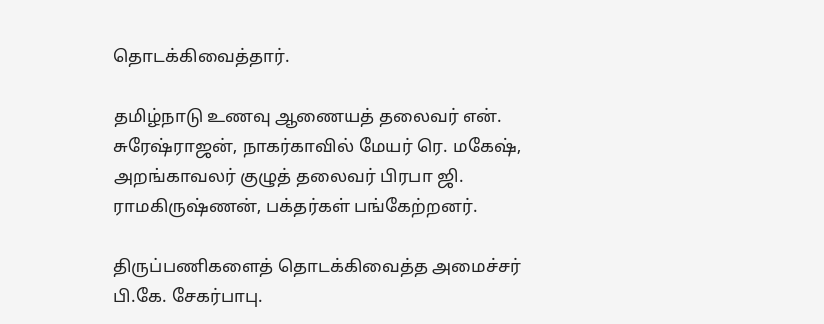தொடக்கிவைத்தார்.

தமிழ்நாடு உணவு ஆணையத் தலைவர் என். சுரேஷ்ராஜன், நாகர்காவில் மேயர் ரெ. மகேஷ், அறங்காவலர் குழுத் தலைவர் பிரபா ஜி. ராமகிருஷ்ணன், பக்தர்கள் பங்கேற்றனர்.

திருப்பணிகளைத் தொடக்கிவைத்த அமைச்சர் பி.கே. சேகர்பாபு.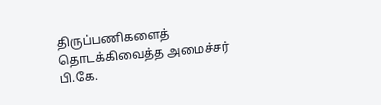திருப்பணிகளைத் தொடக்கிவைத்த அமைச்சர் பி.கே.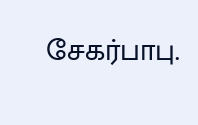சேகர்பாபு.